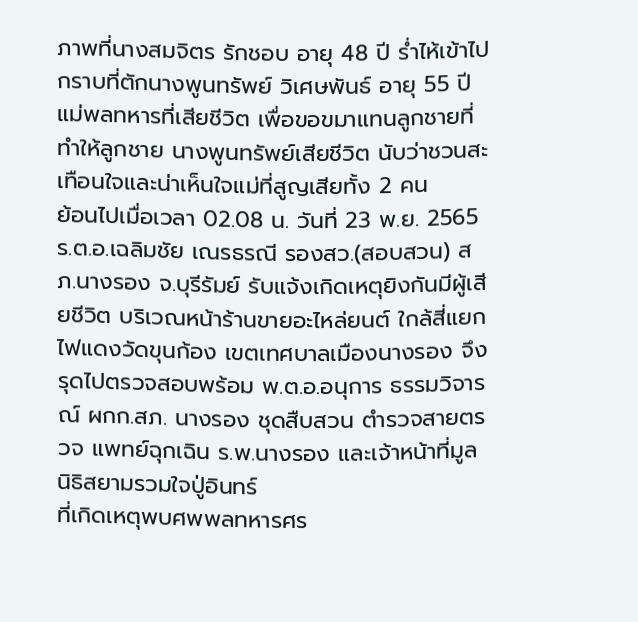ภาพที่นางสมจิตร รักชอบ อายุ 48 ปี ร่ำไห้เข้าไปกราบที่ตักนางพูนทรัพย์ วิเศษพันธ์ อายุ 55 ปี แม่พลทหารที่เสียชีวิต เพื่อขอขมาแทนลูกชายที่ทำให้ลูกชาย นางพูนทรัพย์เสียชีวิต นับว่าชวนสะเทือนใจและน่าเห็นใจแม่ที่สูญเสียทั้ง 2 คน
ย้อนไปเมื่อเวลา 02.08 น. วันที่ 23 พ.ย. 2565 ร.ต.อ.เฉลิมชัย เณรธรณี รองสว.(สอบสวน) สภ.นางรอง จ.บุรีรัมย์ รับแจ้งเกิดเหตุยิงกันมีผู้เสียชีวิต บริเวณหน้าร้านขายอะไหล่ยนต์ ใกล้สี่แยกไฟแดงวัดขุนก้อง เขตเทศบาลเมืองนางรอง จึงรุดไปตรวจสอบพร้อม พ.ต.อ.อนุการ ธรรมวิจารณ์ ผกก.สภ. นางรอง ชุดสืบสวน ตำรวจสายตรวจ แพทย์ฉุกเฉิน ร.พ.นางรอง และเจ้าหน้าที่มูลนิธิสยามรวมใจปู่อินทร์
ที่เกิดเหตุพบศพพลทหารศร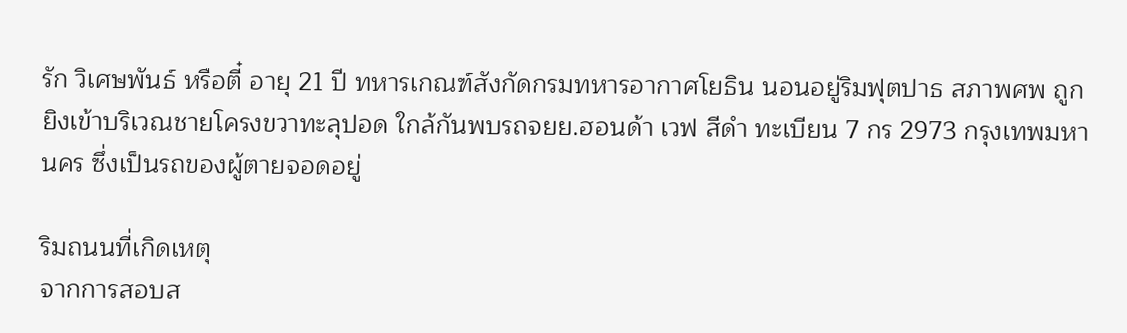รัก วิเศษพันธ์ หรือตี๋ อายุ 21 ปี ทหารเกณฑ์สังกัดกรมทหารอากาศโยธิน นอนอยู่ริมฟุตปาธ สภาพศพ ถูกยิงเข้าบริเวณชายโครงขวาทะลุปอด ใกล้กันพบรถจยย.ฮอนด้า เวฟ สีดำ ทะเบียน 7 กร 2973 กรุงเทพมหานคร ซึ่งเป็นรถของผู้ตายจอดอยู่

ริมถนนที่เกิดเหตุ
จากการสอบส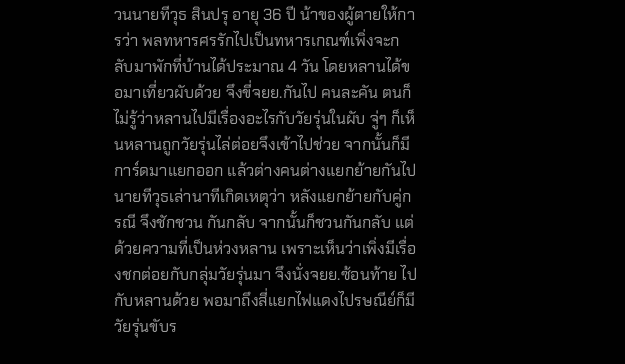วนนายทีวุธ สินปรุ อายุ 36 ปี น้าของผู้ตายให้การว่า พลทหารศรรักไปเป็นทหารเกณฑ์เพิ่งจะกลับมาพักที่บ้านได้ประมาณ 4 วัน โดยหลานได้ขอมาเที่ยวผับด้วย จึงขี่จยย.กันไป คนละคัน ตนก็ไม่รู้ว่าหลานไปมีเรื่องอะไรกับวัยรุ่นในผับ จู่ๆ ก็เห็นหลานถูกวัยรุ่นไล่ต่อยจึงเข้าไปช่วย จากนั้นก็มีการ์ดมาแยกออก แล้วต่างคนต่างแยกย้ายกันไป
นายทีวุธเล่านาทีเกิดเหตุว่า หลังแยกย้ายกับคู่กรณี จึงชักชวน กันกลับ จากนั้นก็ชวนกันกลับ แต่ด้วยความที่เป็นห่วงหลาน เพราะเห็นว่าเพิ่งมีเรื่องชกต่อยกับกลุ่มวัยรุ่นมา จึงนั่งจยย.ซ้อนท้าย ไปกับหลานด้วย พอมาถึงสี่แยกไฟแดงไปรษณีย์ก็มีวัยรุ่นขับร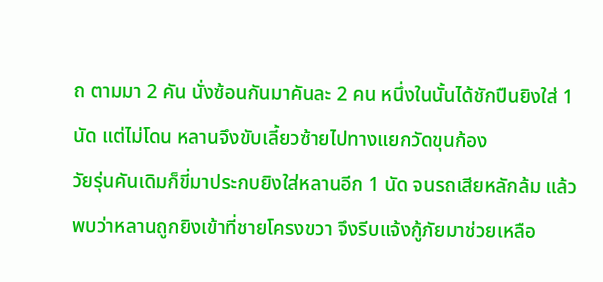ถ ตามมา 2 คัน นั่งซ้อนกันมาคันละ 2 คน หนึ่งในนั้นได้ชักปืนยิงใส่ 1 นัด แต่ไม่โดน หลานจึงขับเลี้ยวซ้ายไปทางแยกวัดขุนก้อง
วัยรุ่นคันเดิมก็ขี่มาประกบยิงใส่หลานอีก 1 นัด จนรถเสียหลักล้ม แล้วพบว่าหลานถูกยิงเข้าที่ชายโครงขวา จึงรีบแจ้งกู้ภัยมาช่วยเหลือ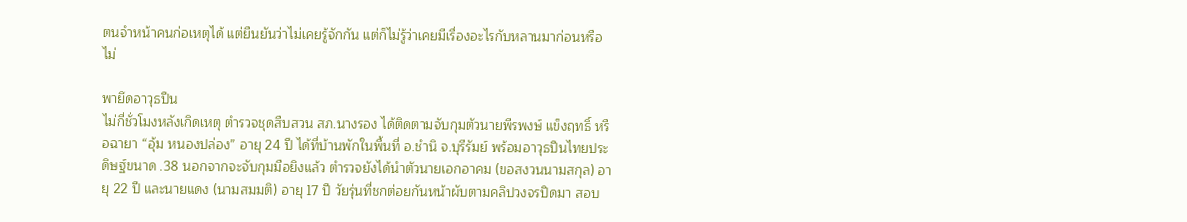ตนจำหน้าคนก่อเหตุได้ แต่ยืนยันว่าไม่เคยรู้จักกัน แต่ก็ไม่รู้ว่าเคยมีเรื่องอะไรกับหลานมาก่อนหรือไม่

พายึดอาวุธปืน
ไม่กี่ชั่วโมงหลังเกิดเหตุ ตำรวจชุดสืบสวน สภ.นางรอง ได้ติดตามจับกุมตัวนายพีรพงษ์ แข็งฤทธิ์ หรือฉายา “อุ้ม หนองปล่อง” อายุ 24 ปี ได้ที่บ้านพักในพื้นที่ อ.ชำนิ จ.บุรีรัมย์ พร้อมอาวุธปืนไทยประดิษฐ์ขนาด .38 นอกจากจะจับกุมมือยิงแล้ว ตำรวจยังได้นำตัวนายเอกอาคม (ขอสงวนนามสกุล) อายุ 22 ปี และนายแดง (นามสมมติ) อายุ 17 ปี วัยรุ่นที่ชกต่อยกันหน้าผับตามคลิปวงจรปิดมา สอบ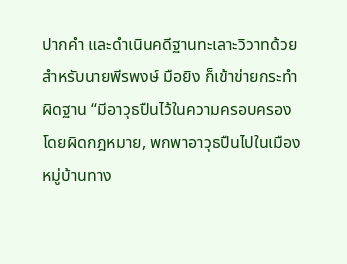ปากคำ และดำเนินคดีฐานทะเลาะวิวาทด้วย สำหรับนายพีรพงษ์ มือยิง ก็เข้าข่ายกระทำผิดฐาน “มีอาวุธปืนไว้ในความครอบครองโดยผิดกฎหมาย, พกพาอาวุธปืนไปในเมืองหมู่บ้านทาง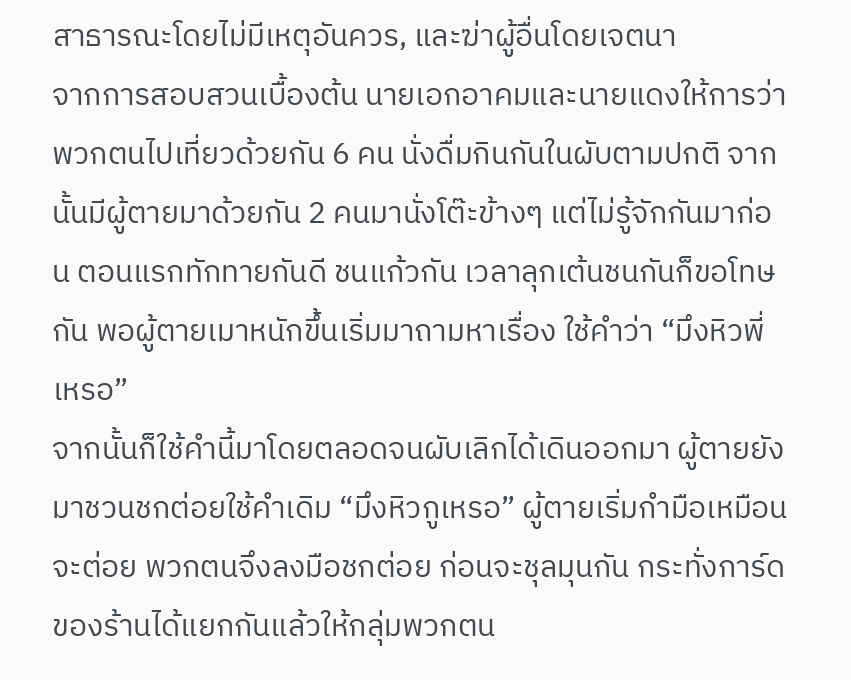สาธารณะโดยไม่มีเหตุอันควร, และฆ่าผู้อื่นโดยเจตนา
จากการสอบสวนเบื้องต้น นายเอกอาคมและนายแดงให้การว่า พวกตนไปเที่ยวด้วยกัน 6 คน นั่งดื่มกินกันในผับตามปกติ จากนั้นมีผู้ตายมาด้วยกัน 2 คนมานั่งโต๊ะข้างๆ แต่ไม่รู้จักกันมาก่อน ตอนแรกทักทายกันดี ชนแก้วกัน เวลาลุกเต้นชนกันก็ขอโทษกัน พอผู้ตายเมาหนักขึ้นเริ่มมาถามหาเรื่อง ใช้คำว่า “มึงหิวพี่เหรอ”
จากนั้นก็ใช้คำนี้มาโดยตลอดจนผับเลิกได้เดินออกมา ผู้ตายยังมาชวนชกต่อยใช้คำเดิม “มึงหิวกูเหรอ” ผู้ตายเริ่มกำมือเหมือนจะต่อย พวกตนจึงลงมือชกต่อย ก่อนจะชุลมุนกัน กระทั่งการ์ดของร้านได้แยกกันแล้วให้กลุ่มพวกตน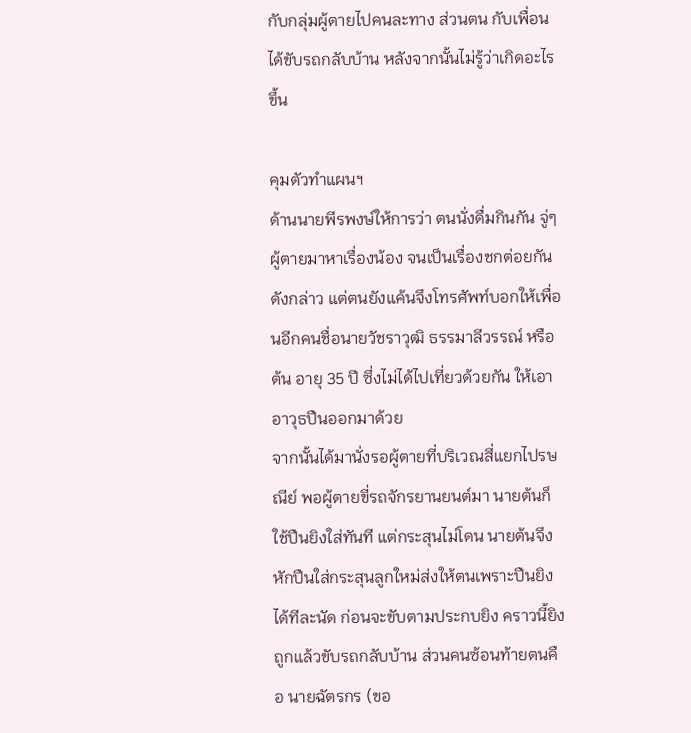กับกลุ่มผู้ตายไปคนละทาง ส่วนตน กับเพื่อนได้ขับรถกลับบ้าน หลังจากนั้นไม่รู้ว่าเกิดอะไรขึ้น

คุมตัวทำแผนฯ
ด้านนายพีรพงษ์ให้การว่า ตนนั่งดื่มกินกัน จู่ๆ ผู้ตายมาหาเรื่องน้อง จนเป็นเรื่องชกต่อยกันดังกล่าว แต่ตนยังแค้นจึงโทรศัพท์บอกให้เพื่อนอีกคนชื่อนายวัชราวุฒิ ธรรมาลีวรรณ์ หรือต้น อายุ 35 ปี ซึ่งไม่ได้ไปเที่ยวด้วยกัน ให้เอาอาวุธปืนออกมาด้วย
จากนั้นได้มานั่งรอผู้ตายที่บริเวณสี่แยกไปรษณีย์ พอผู้ตายขี่รถจักรยานยนต์มา นายต้นก็ใช้ปืนยิงใส่ทันที แต่กระสุนไม่โดน นายต้นจึงหักปืนใส่กระสุนลูกใหม่ส่งให้ตนเพราะปืนยิงได้ทีละนัด ก่อนจะขับตามประกบยิง คราวนี้ยิงถูกแล้วขับรถกลับบ้าน ส่วนคนซ้อนท้ายตนคือ นายฉัตรกร (ขอ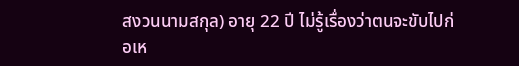สงวนนามสกุล) อายุ 22 ปี ไม่รู้เรื่องว่าตนจะขับไปก่อเห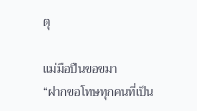ตุ

แม่มือปืนขอขมา
“ฝากขอโทษทุกคนที่เป็น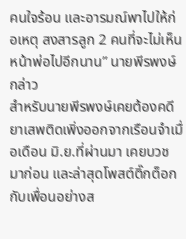คนใจร้อน และอารมณ์พาไปให้ก่อเหตุ สงสารลูก 2 คนที่จะไม่เห็นหน้าพ่อไปอีกนาน” นายพีรพงษ์กล่าว
สำหรับนายพีรพงษ์เคยต้องคดียาเสพติดเพิ่งออกจากเรือนจำเมื่อเดือน มิ.ย.ที่ผ่านมา เคยบวชมาก่อน และล่าสุดโพสต์ติ๊กต็อกกับเพื่อนอย่างส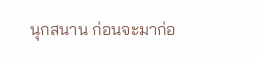นุกสนาน ก่อนจะมาก่อ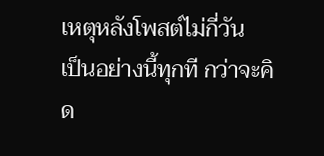เหตุหลังโพสต์ไม่กี่วัน
เป็นอย่างนี้ทุกที กว่าจะคิด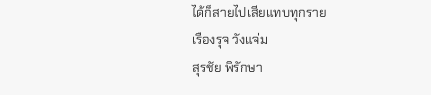ได้ก็สายไปเสียแทบทุกราย
เรืองรุจ วังแจ่ม
สุรชัย พิรักษา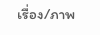เรื่อง/ภาพ